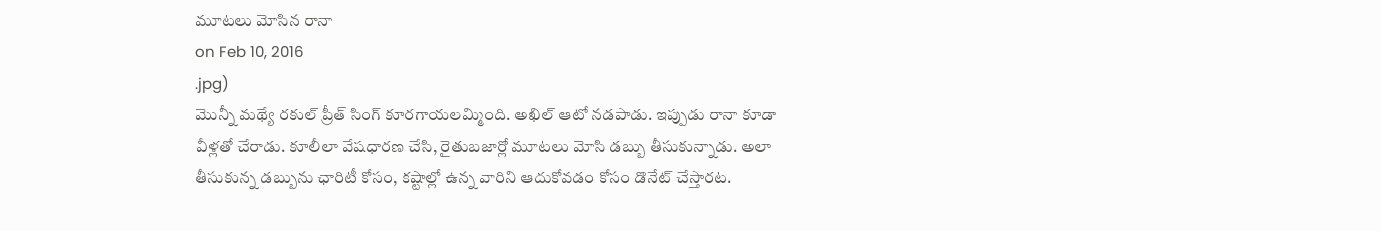మూటలు మోసిన రానా
on Feb 10, 2016
.jpg)
మొన్నీ మథ్యే రకుల్ ప్రీత్ సింగ్ కూరగాయలమ్మింది. అఖిల్ ఆటో నడపాడు. ఇప్పుడు రానా కూడా వీళ్లతో చేరాడు. కూలీలా వేషధారణ చేసి, రైతుబజార్లో మూటలు మోసి డబ్బు తీసుకున్నాడు. అలా తీసుకున్న డబ్బును ఛారిటీ కోసం, కష్టాల్లో ఉన్న వారిని ఆదుకోవడం కోసం డొనేట్ చేస్తారట.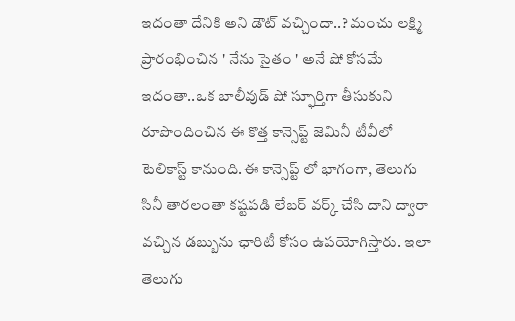ఇదంతా దేనికి అని డౌట్ వచ్చిందా..? మంచు లక్ష్మి ప్రారంభించిన ' నేను సైతం ' అనే షో కోసమే ఇదంతా..ఒక బాలీవుడ్ షో స్ఫూర్తిగా తీసుకుని రూపొందించిన ఈ కొత్త కాన్సెప్ట్ జెమినీ టీవీలో టెలికాస్ట్ కానుంది.ఈ కాన్సెప్ట్ లో భాగంగా, తెలుగు సినీ తారలంతా కష్టపడి లేబర్ వర్క్ చేసి దాని ద్వారా వచ్చిన డబ్బును ఛారిటీ కోసం ఉపయోగిస్తారు. ఇలా తెలుగు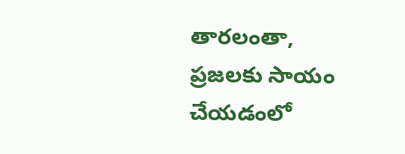తారలంతా, ప్రజలకు సాయం చేయడంలో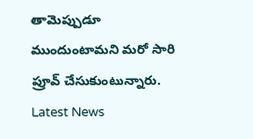తామెప్పుడూ ముందుంటామని మరో సారి ప్రూవ్ చేసుకుంటున్నారు.
Latest News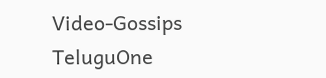Video-Gossips
TeluguOne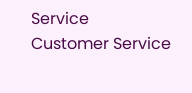Service
Customer Service